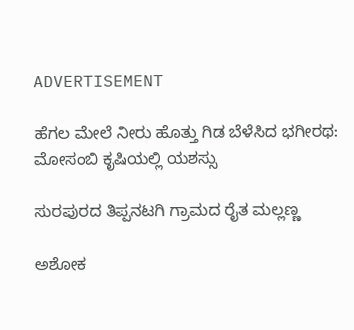ADVERTISEMENT

ಹೆಗಲ ಮೇಲೆ ನೀರು ಹೊತ್ತು ಗಿಡ ಬೆಳೆಸಿದ ಭಗೀರಥ: ಮೋಸಂಬಿ ಕೃಷಿಯಲ್ಲಿ ಯಶಸ್ಸು

ಸುರಪುರದ ತಿಪ್ಪನಟಗಿ ಗ್ರಾಮದ ರೈತ ಮಲ್ಲಣ್ಣ

ಅಶೋಕ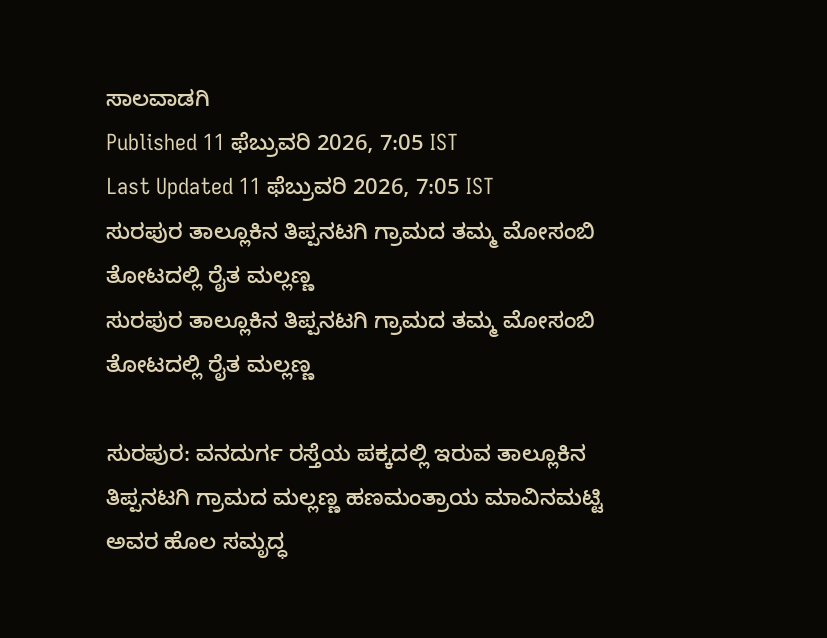ಸಾಲವಾಡಗಿ
Published 11 ಫೆಬ್ರುವರಿ 2026, 7:05 IST
Last Updated 11 ಫೆಬ್ರುವರಿ 2026, 7:05 IST
ಸುರಪುರ ತಾಲ್ಲೂಕಿನ ತಿಪ್ಪನಟಗಿ ಗ್ರಾಮದ ತಮ್ಮ ಮೋಸಂಬಿ ತೋಟದಲ್ಲಿ ರೈತ ಮಲ್ಲಣ್ಣ
ಸುರಪುರ ತಾಲ್ಲೂಕಿನ ತಿಪ್ಪನಟಗಿ ಗ್ರಾಮದ ತಮ್ಮ ಮೋಸಂಬಿ ತೋಟದಲ್ಲಿ ರೈತ ಮಲ್ಲಣ್ಣ

ಸುರಪುರ: ವನದುರ್ಗ ರಸ್ತೆಯ ಪಕ್ಕದಲ್ಲಿ ಇರುವ ತಾಲ್ಲೂಕಿನ ತಿಪ್ಪನಟಗಿ ಗ್ರಾಮದ ಮಲ್ಲಣ್ಣ ಹಣಮಂತ್ರಾಯ ಮಾವಿನಮಟ್ಟಿ ಅವರ ಹೊಲ ಸಮೃದ್ಧ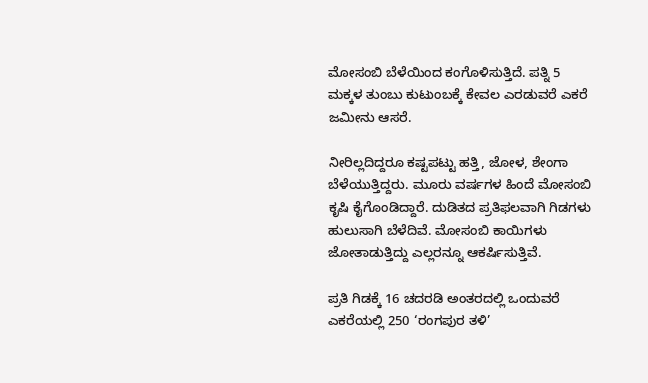ಮೋಸಂಬಿ ಬೆಳೆಯಿಂದ ಕಂಗೊಳಿಸುತ್ತಿದೆ. ಪತ್ನಿ 5 ಮಕ್ಕಳ ತುಂಬು ಕುಟುಂಬಕ್ಕೆ ಕೇವಲ ಎರಡುವರೆ ಎಕರೆ ಜಮೀನು ಆಸರೆ.

ನೀರಿಲ್ಲದಿದ್ದರೂ ಕಷ್ಟಪಟ್ಟು ಹತ್ತಿ, ಜೋಳ, ಶೇಂಗಾ ಬೆಳೆಯುತ್ತಿದ್ದರು. ಮೂರು ವರ್ಷಗಳ ಹಿಂದೆ ಮೋಸಂಬಿ ಕೃಷಿ ಕೈಗೊಂಡಿದ್ದಾರೆ. ದುಡಿತದ ಪ್ರತಿಫಲವಾಗಿ ಗಿಡಗಳು ಹುಲುಸಾಗಿ ಬೆಳೆದಿವೆ. ಮೋಸಂಬಿ ಕಾಯಿಗಳು ಜೋತಾಡುತ್ತಿದ್ದು ಎಲ್ಲರನ್ನೂ ಆಕರ್ಷಿಸುತ್ತಿವೆ.

ಪ್ರತಿ ಗಿಡಕ್ಕೆ 16 ಚದರಡಿ ಅಂತರದಲ್ಲಿ ಒಂದುವರೆ ಎಕರೆಯಲ್ಲಿ 250 ‘ರಂಗಪುರ ತಳಿ’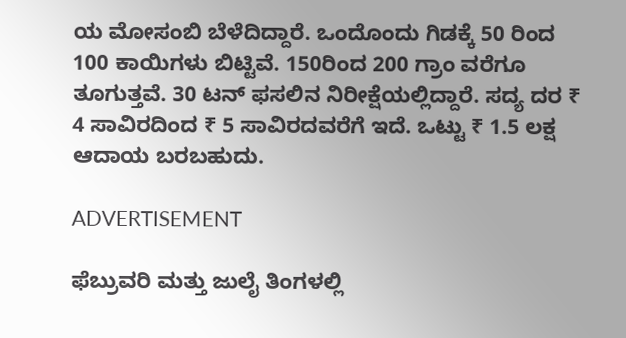ಯ ಮೋಸಂಬಿ ಬೆಳೆದಿದ್ದಾರೆ. ಒಂದೊಂದು ಗಿಡಕ್ಕೆ 50 ರಿಂದ 100 ಕಾಯಿಗಳು ಬಿಟ್ಟಿವೆ. 150ರಿಂದ 200 ಗ್ರಾಂ ವರೆಗೂ ತೂಗುತ್ತವೆ. 30 ಟನ್ ಫಸಲಿನ ನಿರೀಕ್ಷೆಯಲ್ಲಿದ್ದಾರೆ. ಸದ್ಯ ದರ ₹ 4 ಸಾವಿರದಿಂದ ₹ 5 ಸಾವಿರದವರೆಗೆ ಇದೆ. ಒಟ್ಟು ₹ 1.5 ಲಕ್ಷ ಆದಾಯ ಬರಬಹುದು.

ADVERTISEMENT

ಫೆಬ್ರುವರಿ ಮತ್ತು ಜುಲೈ ತಿಂಗಳಲ್ಲಿ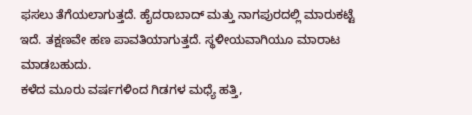ಫಸಲು ತೆಗೆಯಲಾಗುತ್ತದೆ. ಹೈದರಾಬಾದ್ ಮತ್ತು ನಾಗಪುರದಲ್ಲಿ ಮಾರುಕಟ್ಟೆ ಇದೆ. ತಕ್ಷಣವೇ ಹಣ ಪಾವತಿಯಾಗುತ್ತದೆ. ಸ್ಥಳೀಯವಾಗಿಯೂ ಮಾರಾಟ ಮಾಡಬಹುದು.
ಕಳೆದ ಮೂರು ವರ್ಷಗಳಿಂದ ಗಿಡಗಳ ಮಧ್ಯೆ ಹತ್ತಿ,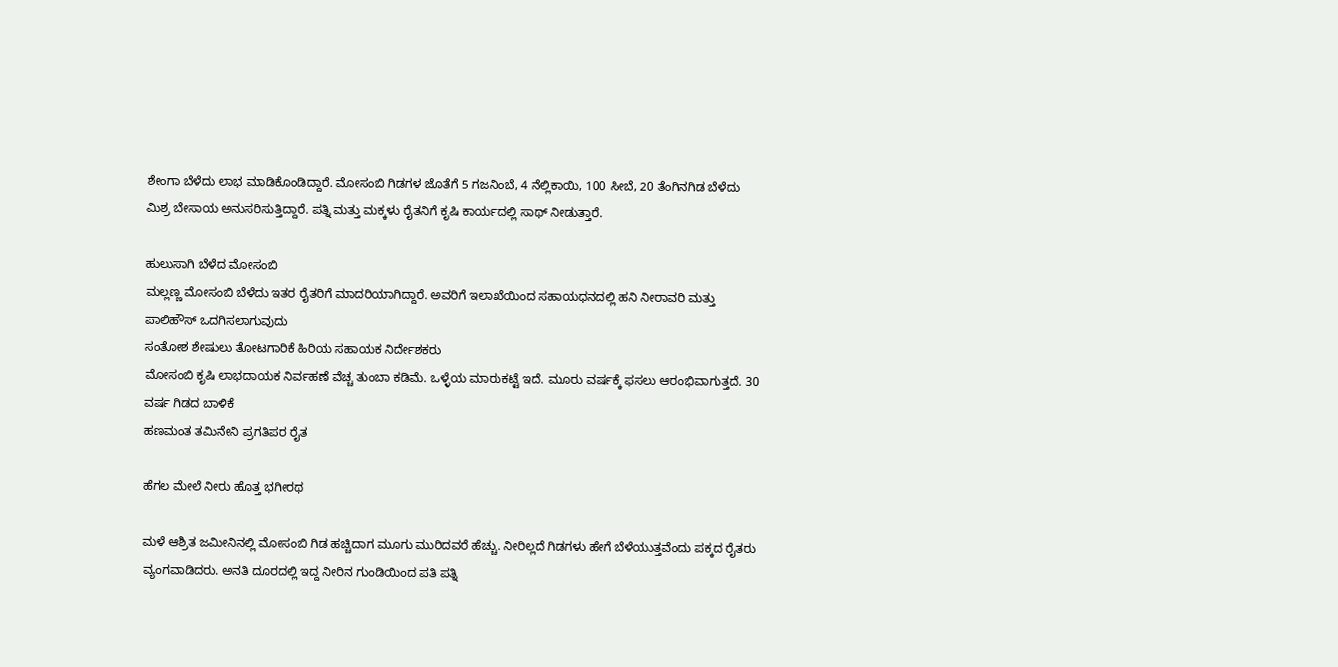ಶೇಂಗಾ ಬೆಳೆದು ಲಾಭ ಮಾಡಿಕೊಂಡಿದ್ದಾರೆ. ಮೋಸಂಬಿ ಗಿಡಗಳ ಜೊತೆಗೆ 5 ಗಜನಿಂಬೆ, 4 ನೆಲ್ಲಿಕಾಯಿ, 100 ಸೀಬೆ, 20 ತೆಂಗಿನಗಿಡ ಬೆಳೆದು ಮಿಶ್ರ ಬೇಸಾಯ ಅನುಸರಿಸುತ್ತಿದ್ದಾರೆ. ಪತ್ನಿ ಮತ್ತು ಮಕ್ಕಳು ರೈತನಿಗೆ ಕೃಷಿ ಕಾರ್ಯದಲ್ಲಿ ಸಾಥ್ ನೀಡುತ್ತಾರೆ.

ಹುಲುಸಾಗಿ ಬೆಳೆದ ಮೋಸಂಬಿ
ಮಲ್ಲಣ್ಣ ಮೋಸಂಬಿ ಬೆಳೆದು ಇತರ ರೈತರಿಗೆ ಮಾದರಿಯಾಗಿದ್ದಾರೆ. ಅವರಿಗೆ ಇಲಾಖೆಯಿಂದ ಸಹಾಯಧನದಲ್ಲಿ ಹನಿ ನೀರಾವರಿ ಮತ್ತು ಪಾಲಿಹೌಸ್ ಒದಗಿಸಲಾಗುವುದು
ಸಂತೋಶ ಶೇಷುಲು ತೋಟಗಾರಿಕೆ ಹಿರಿಯ ಸಹಾಯಕ ನಿರ್ದೇಶಕರು
ಮೋಸಂಬಿ ಕೃಷಿ ಲಾಭದಾಯಕ ನಿರ್ವಹಣೆ ವೆಚ್ಚ ತುಂಬಾ ಕಡಿಮೆ. ಒಳ್ಳೆಯ ಮಾರುಕಟ್ಟೆ ಇದೆ. ಮೂರು ವರ್ಷಕ್ಕೆ ಫಸಲು ಆರಂಭಿವಾಗುತ್ತದೆ. 30 ವರ್ಷ ಗಿಡದ ಬಾಳಿಕೆ
ಹಣಮಂತ ತಮಿನೇನಿ ಪ್ರಗತಿಪರ ರೈತ

ಹೆಗಲ ಮೇಲೆ ನೀರು ಹೊತ್ತ ಭಗೀರಥ

ಮಳೆ ಆಶ್ರಿತ ಜಮೀನಿನಲ್ಲಿ ಮೋಸಂಬಿ ಗಿಡ ಹಚ್ಚಿದಾಗ ಮೂಗು ಮುರಿದವರೆ ಹೆಚ್ಚು. ನೀರಿಲ್ಲದೆ ಗಿಡಗಳು ಹೇಗೆ ಬೆಳೆಯುತ್ತವೆಂದು ಪಕ್ಕದ ರೈತರು ವ್ಯಂಗವಾಡಿದರು. ಅನತಿ ದೂರದಲ್ಲಿ ಇದ್ದ ನೀರಿನ ಗುಂಡಿಯಿಂದ ಪತಿ ಪತ್ನಿ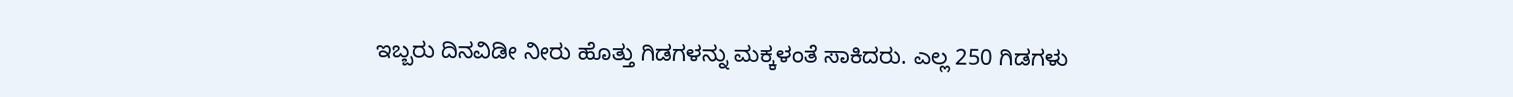ಇಬ್ಬರು ದಿನವಿಡೀ ನೀರು ಹೊತ್ತು ಗಿಡಗಳನ್ನು ಮಕ್ಕಳಂತೆ ಸಾಕಿದರು. ಎಲ್ಲ 250 ಗಿಡಗಳು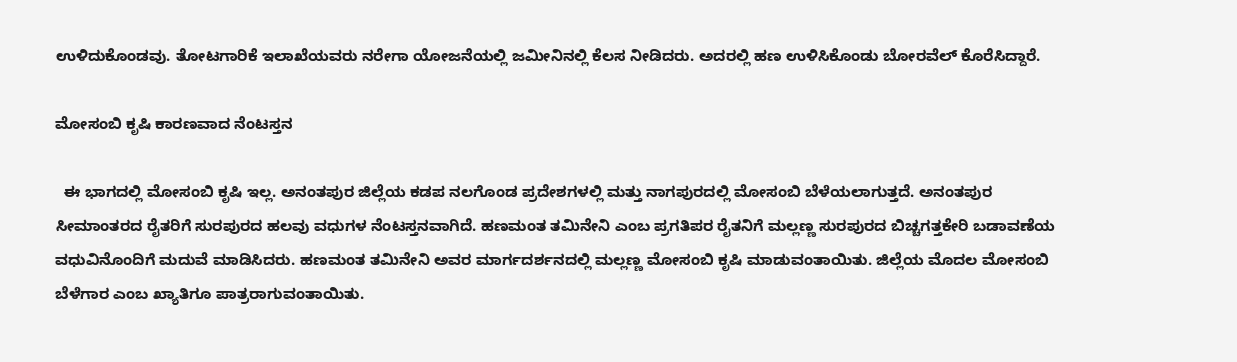ಉಳಿದುಕೊಂಡವು. ತೋಟಗಾರಿಕೆ ಇಲಾಖೆಯವರು ನರೇಗಾ ಯೋಜನೆಯಲ್ಲಿ ಜಮೀನಿನಲ್ಲಿ ಕೆಲಸ ನೀಡಿದರು. ಅದರಲ್ಲಿ ಹಣ ಉಳಿಸಿಕೊಂಡು ಬೋರವೆಲ್ ಕೊರೆಸಿದ್ದಾರೆ.

ಮೋಸಂಬಿ ಕೃಷಿ ಕಾರಣವಾದ ನೆಂಟಸ್ತನ

  ಈ ಭಾಗದಲ್ಲಿ ಮೋಸಂಬಿ ಕೃಷಿ ಇಲ್ಲ. ಅನಂತಪುರ ಜಿಲ್ಲೆಯ ಕಡಪ ನಲಗೊಂಡ ಪ್ರದೇಶಗಳಲ್ಲಿ ಮತ್ತು ನಾಗಪುರದಲ್ಲಿ ಮೋಸಂಬಿ ಬೆಳೆಯಲಾಗುತ್ತದೆ. ಅನಂತಪುರ ಸೀಮಾಂತರದ ರೈತರಿಗೆ ಸುರಪುರದ ಹಲವು ವಧುಗಳ ನೆಂಟಸ್ತನವಾಗಿದೆ. ಹಣಮಂತ ತಮಿನೇನಿ ಎಂಬ ಪ್ರಗತಿಪರ ರೈತನಿಗೆ ಮಲ್ಲಣ್ಣ ಸುರಪುರದ ಬಿಚ್ಚಗತ್ತಕೇರಿ ಬಡಾವಣೆಯ ವಧುವಿನೊಂದಿಗೆ ಮದುವೆ ಮಾಡಿಸಿದರು. ಹಣಮಂತ ತಮಿನೇನಿ ಅವರ ಮಾರ್ಗದರ್ಶನದಲ್ಲಿ ಮಲ್ಲಣ್ಣ ಮೋಸಂಬಿ ಕೃಷಿ ಮಾಡುವಂತಾಯಿತು. ಜಿಲ್ಲೆಯ ಮೊದಲ ಮೋಸಂಬಿ ಬೆಳೆಗಾರ ಎಂಬ ಖ್ಯಾತಿಗೂ ಪಾತ್ರರಾಗುವಂತಾಯಿತು.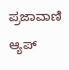ಪ್ರಜಾವಾಣಿ ಆ್ಯಪ್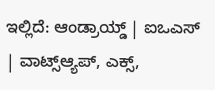ಇಲ್ಲಿದೆ: ಆಂಡ್ರಾಯ್ಡ್ | ಐಒಎಸ್ | ವಾಟ್ಸ್ಆ್ಯಪ್, ಎಕ್ಸ್,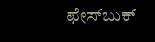ಫೇಸ್‌ಬುಕ್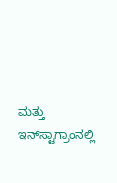ಮತ್ತು ಇನ್‌ಸ್ಟಾಗ್ರಾಂನಲ್ಲಿ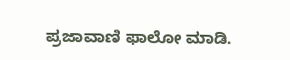ಪ್ರಜಾವಾಣಿ ಫಾಲೋ ಮಾಡಿ.